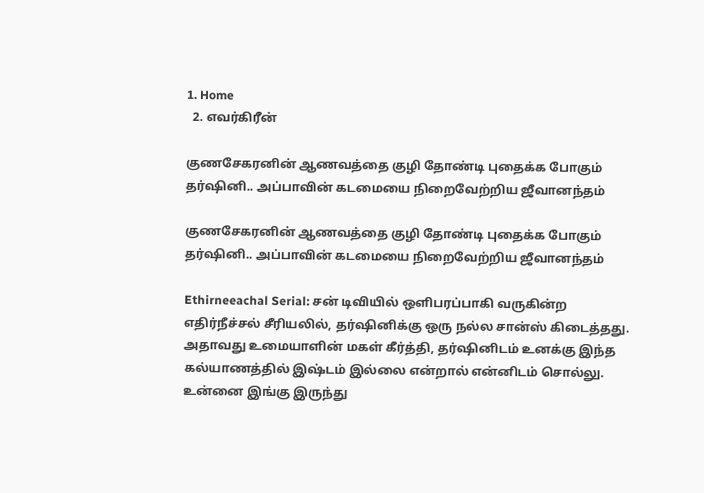1. Home
  2. எவர்கிரீன்

குணசேகரனின் ஆணவத்தை குழி தோண்டி புதைக்க போகும் தர்ஷினி.. அப்பாவின் கடமையை நிறைவேற்றிய ஜீவானந்தம்

குணசேகரனின் ஆணவத்தை குழி தோண்டி புதைக்க போகும் தர்ஷினி.. அப்பாவின் கடமையை நிறைவேற்றிய ஜீவானந்தம்

Ethirneeachal Serial: சன் டிவியில் ஒளிபரப்பாகி வருகின்ற எதிர்நீச்சல் சீரியலில், தர்ஷினிக்கு ஒரு நல்ல சான்ஸ் கிடைத்தது. அதாவது உமையாளின் மகள் கீர்த்தி, தர்ஷினிடம் உனக்கு இந்த கல்யாணத்தில் இஷ்டம் இல்லை என்றால் என்னிடம் சொல்லு. உன்னை இங்கு இருந்து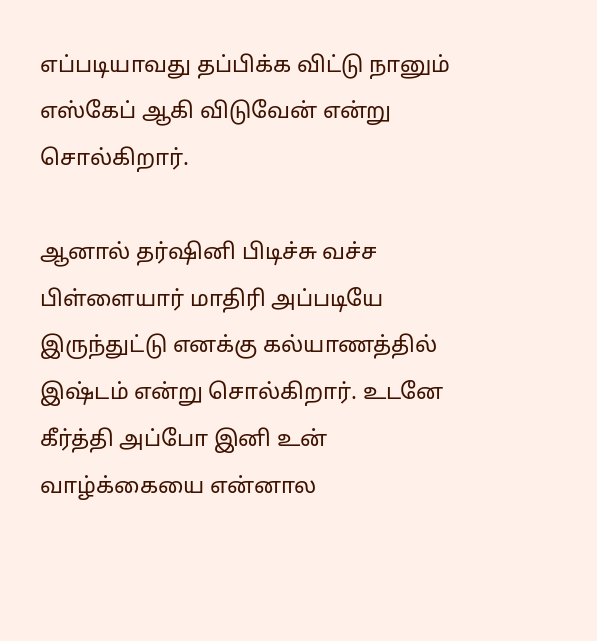எப்படியாவது தப்பிக்க விட்டு நானும் எஸ்கேப் ஆகி விடுவேன் என்று சொல்கிறார்.

ஆனால் தர்ஷினி பிடிச்சு வச்ச பிள்ளையார் மாதிரி அப்படியே இருந்துட்டு எனக்கு கல்யாணத்தில் இஷ்டம் என்று சொல்கிறார். உடனே கீர்த்தி அப்போ இனி உன் வாழ்க்கையை என்னால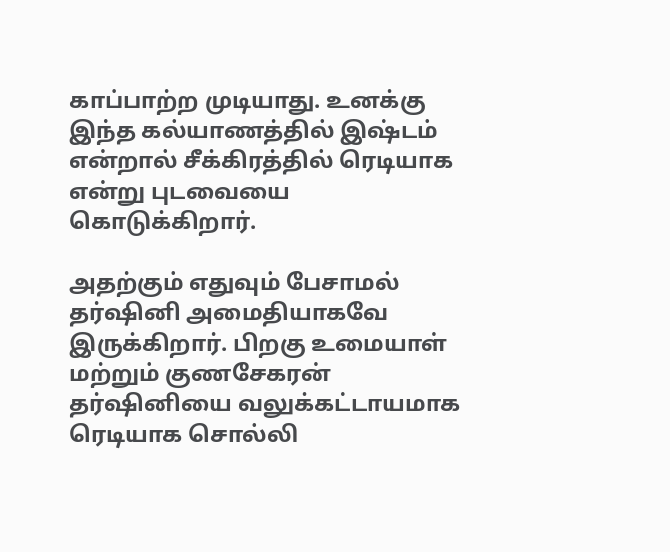காப்பாற்ற முடியாது. உனக்கு இந்த கல்யாணத்தில் இஷ்டம் என்றால் சீக்கிரத்தில் ரெடியாக என்று புடவையை கொடுக்கிறார்.

அதற்கும் எதுவும் பேசாமல் தர்ஷினி அமைதியாகவே இருக்கிறார். பிறகு உமையாள் மற்றும் குணசேகரன் தர்ஷினியை வலுக்கட்டாயமாக ரெடியாக சொல்லி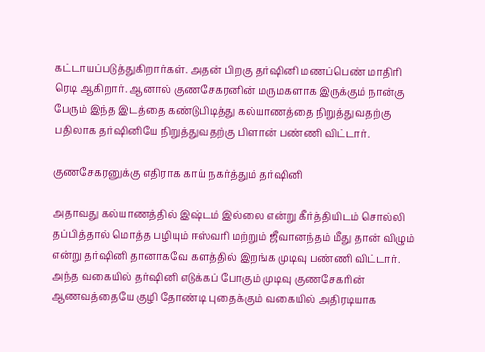கட்டாயப்படுத்துகிறார்கள். அதன் பிறகு தர்ஷினி மணப்பெண் மாதிரி ரெடி ஆகிறார். ஆனால் குணசேகரனின் மருமகளாக இருக்கும் நான்கு பேரும் இந்த இடத்தை கண்டுபிடித்து கல்யாணத்தை நிறுத்துவதற்கு பதிலாக தர்ஷினியே நிறுத்துவதற்கு பிளான் பண்ணி விட்டார்.

குணசேகரனுக்கு எதிராக காய் நகர்த்தும் தர்ஷினி

அதாவது கல்யாணத்தில் இஷ்டம் இல்லை என்று கீர்த்தியிடம் சொல்லி தப்பித்தால் மொத்த பழியும் ஈஸ்வரி மற்றும் ஜீவானந்தம் மீது தான் விழும் என்று தர்ஷினி தானாகவே களத்தில் இறங்க முடிவு பண்ணி விட்டார். அந்த வகையில் தர்ஷினி எடுக்கப் போகும் முடிவு குணசேகரின் ஆணவத்தையே குழி தோண்டி புதைக்கும் வகையில் அதிரடியாக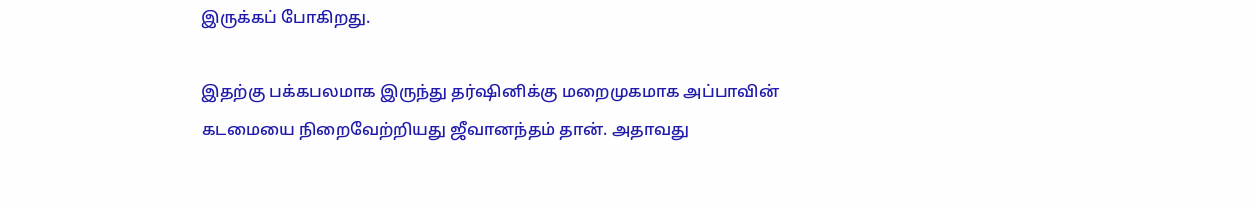இருக்கப் போகிறது.

இதற்கு பக்கபலமாக இருந்து தர்ஷினிக்கு மறைமுகமாக அப்பாவின் கடமையை நிறைவேற்றியது ஜீவானந்தம் தான். அதாவது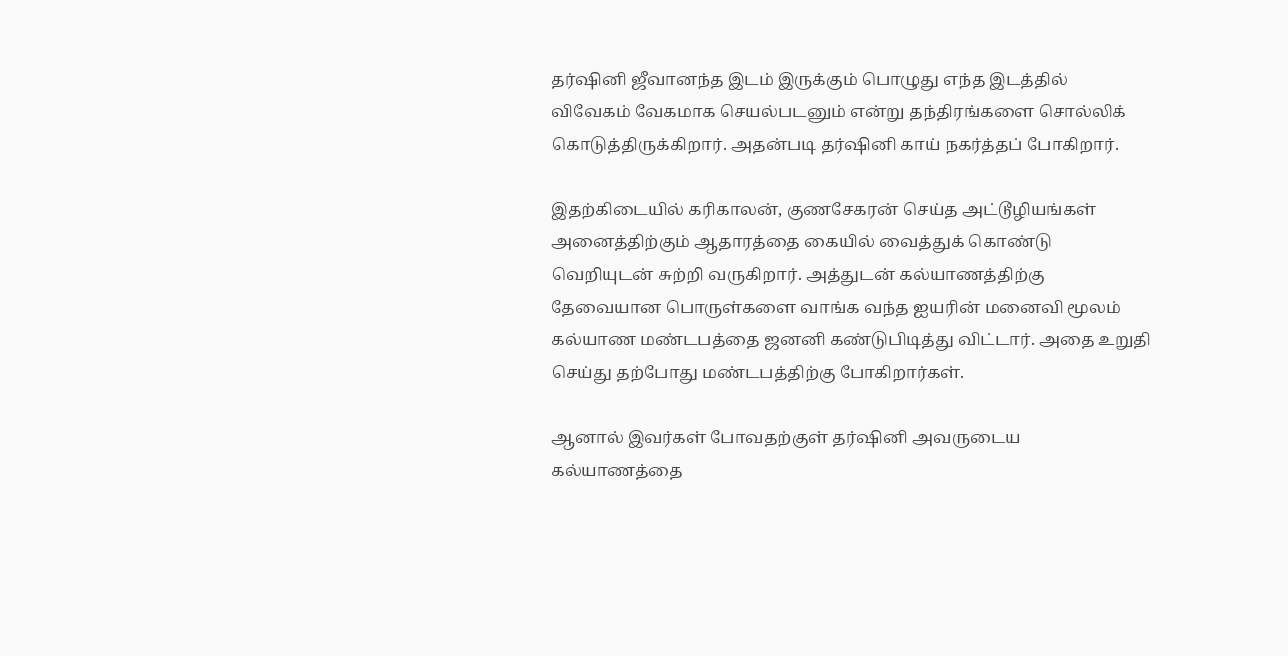தர்ஷினி ஜீவானந்த இடம் இருக்கும் பொழுது எந்த இடத்தில் விவேகம் வேகமாக செயல்படனும் என்று தந்திரங்களை சொல்லிக் கொடுத்திருக்கிறார். அதன்படி தர்ஷினி காய் நகர்த்தப் போகிறார்.

இதற்கிடையில் கரிகாலன், குணசேகரன் செய்த அட்டூழியங்கள் அனைத்திற்கும் ஆதாரத்தை கையில் வைத்துக் கொண்டு வெறியுடன் சுற்றி வருகிறார். அத்துடன் கல்யாணத்திற்கு தேவையான பொருள்களை வாங்க வந்த ஐயரின் மனைவி மூலம் கல்யாண மண்டபத்தை ஜனனி கண்டுபிடித்து விட்டார். அதை உறுதி செய்து தற்போது மண்டபத்திற்கு போகிறார்கள்.

ஆனால் இவர்கள் போவதற்குள் தர்ஷினி அவருடைய கல்யாணத்தை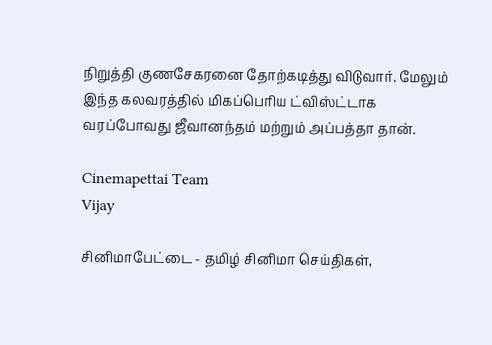நிறுத்தி குணசேகரனை தோற்கடித்து விடுவார். மேலும் இந்த கலவரத்தில் மிகப்பெரிய ட்விஸ்ட்டாக வரப்போவது ஜீவானந்தம் மற்றும் அப்பத்தா தான்.

Cinemapettai Team
Vijay

சினிமாபேட்டை - தமிழ் சினிமா செய்திகள்,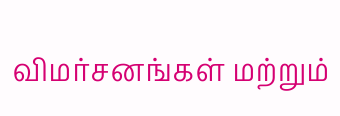விமர்சனங்கள் மற்றும்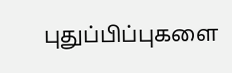புதுப்பிப்புகளை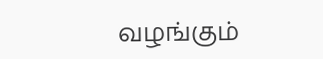வழங்கும்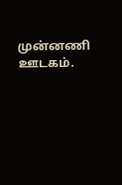முன்னணி ஊடகம்.